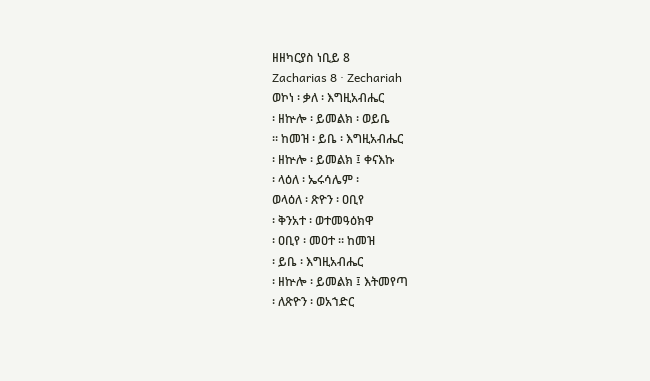ዘዘካርያስ ነቢይ 8
Zacharias 8 · Zechariah
ወኮነ ፡ ቃለ ፡ እግዚአብሔር
፡ ዘኵሎ ፡ ይመልክ ፡ ወይቤ
። ከመዝ ፡ ይቤ ፡ እግዚአብሔር
፡ ዘኵሎ ፡ ይመልክ ፤ ቀናእኩ
፡ ላዕለ ፡ ኤሩሳሌም ፡
ወላዕለ ፡ ጽዮን ፡ ዐቢየ
፡ ቅንአተ ፡ ወተመዓዕክዋ
፡ ዐቢየ ፡ መዐተ ። ከመዝ
፡ ይቤ ፡ እግዚአብሔር
፡ ዘኵሎ ፡ ይመልክ ፤ እትመየጣ
፡ ለጽዮን ፡ ወአኀድር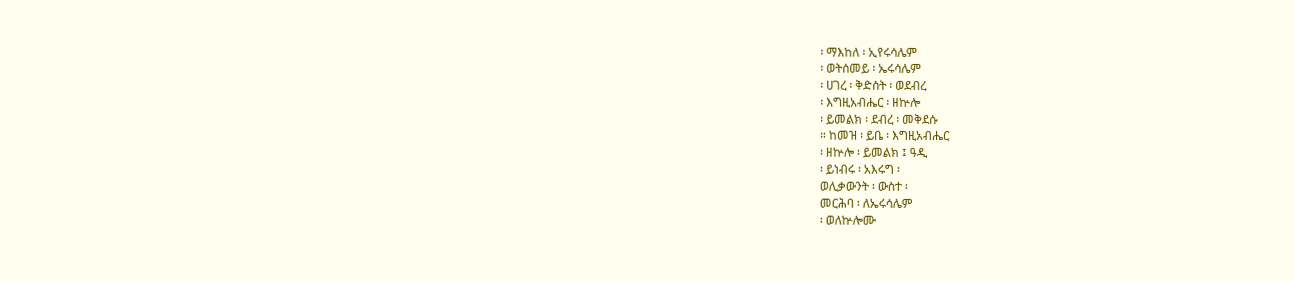፡ ማእከለ ፡ ኢየሩሳሌም
፡ ወትሰመይ ፡ ኤሩሳሌም
፡ ሀገረ ፡ ቅድስት ፡ ወደብረ
፡ እግዚአብሔር ፡ ዘኵሎ
፡ ይመልክ ፡ ደብረ ፡ መቅደሱ
። ከመዝ ፡ ይቤ ፡ እግዚአብሔር
፡ ዘኵሎ ፡ ይመልክ ፤ ዓዲ
፡ ይነብሩ ፡ አእሩግ ፡
ወሊቃውንት ፡ ውስተ ፡
መርሕባ ፡ ለኤሩሳሌም
፡ ወለኵሎሙ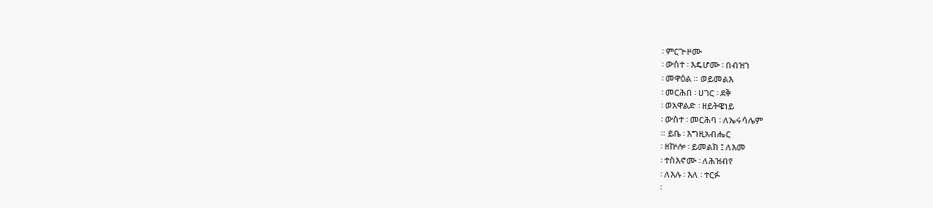፡ ምርጕዞሙ
፡ ውስተ ፡ እዴሆሙ ፡ በብዝኀ
፡ መዋዕል ። ወይመልእ
፡ መርሕበ ፡ ሀገር ፡ ደቅ
፡ ወአዋልድ ፡ ዘይትዌነይ
፡ ውስተ ፡ መርሕባ ፡ ለኤሩሳሌም
። ይቤ ፡ እግዚአብሔር
፡ ዘኵሎ ፡ ይመልክ ፤ ለእመ
፡ ተስእኖሙ ፡ ለሕዝብየ
፡ ለእሉ ፡ እለ ፡ ተርፉ
፡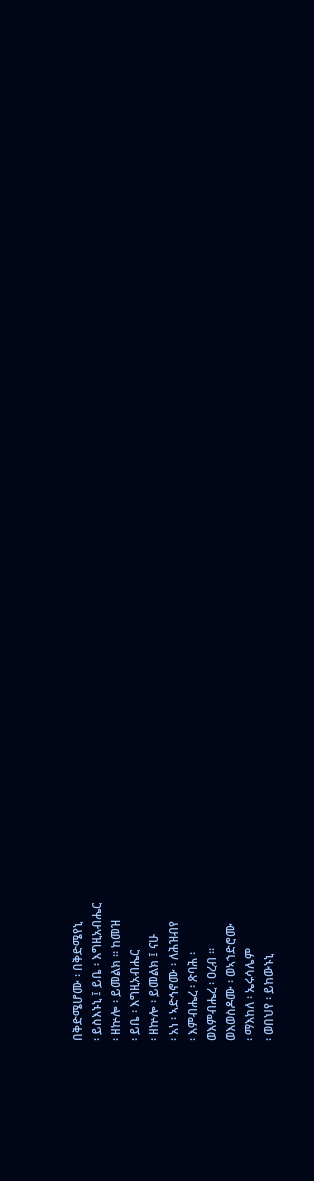በቅድሜሆሙ ፡ በቅድሜየኒ
፡ ይስእኑኒ ፤ ይቤ ፡ እግዚአብሔር
፡ ዘኵሎ ፡ ይመልክ ። ከመዝ
፡ ይቤ ፡ እግዚአብሔር
፡ ዘኵሎ ፡ ይመልክ ፤ ናሁ
፡ አነ ፡ ኣድኅኖሙ ፡ ለሕዝብየ
፡ እምብሔረ ፡ ጽባሕ ፡
ወእምብሔረ ፡ ዐረብ ።
ወእወስዶሙ ፡ ወኣኀድሮሙ
፡ ማእከለ ፡ ኤሩሳሌም
፡ ወበህየ ፡ ይከውኑኒ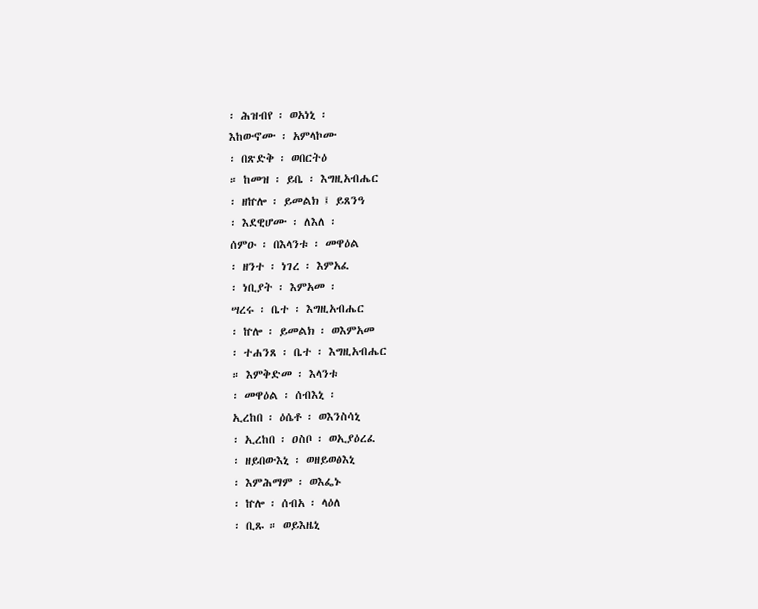፡ ሕዝብየ ፡ ወአነኒ ፡
እከውኖሙ ፡ አምላኮሙ
፡ በጽድቅ ፡ ወበርትዕ
። ከመዝ ፡ ይቤ ፡ እግዚአብሔር
፡ ዘኵሎ ፡ ይመልክ ፤ ይጸንዓ
፡ እደዊሆሙ ፡ ለእለ ፡
ሰምዑ ፡ በእላንቱ ፡ መዋዕል
፡ ዘንተ ፡ ነገረ ፡ እምአፈ
፡ ነቢያት ፡ እምአመ ፡
ሣረሩ ፡ ቤተ ፡ እግዚአብሔር
፡ ኵሎ ፡ ይመልክ ፡ ወእምአመ
፡ ተሐንጸ ፡ ቤተ ፡ እግዚአብሔር
። እምቅድመ ፡ እላንቱ
፡ መዋዕል ፡ ሰብእኒ ፡
ኢረከበ ፡ ዕሴቶ ፡ ወእንስሳኒ
፡ ኢረከበ ፡ ዐስቦ ፡ ወኢያዕረፈ
፡ ዘይበውእኒ ፡ ወዘይወፅእኒ
፡ እምሕማም ፡ ወእፌኑ
፡ ኵሎ ፡ ሰብአ ፡ ላዕለ
፡ ቢጹ ። ወይእዜኒ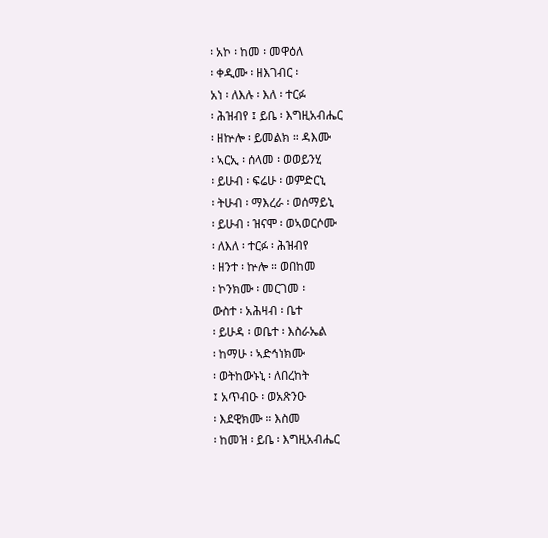፡ አኮ ፡ ከመ ፡ መዋዕለ
፡ ቀዲሙ ፡ ዘእገብር ፡
አነ ፡ ለእሉ ፡ እለ ፡ ተርፉ
፡ ሕዝብየ ፤ ይቤ ፡ እግዚአብሔር
፡ ዘኵሎ ፡ ይመልክ ። ዳእሙ
፡ ኣርኢ ፡ ሰላመ ፡ ወወይንሂ
፡ ይሁብ ፡ ፍሬሁ ፡ ወምድርኒ
፡ ትሁብ ፡ ማእረራ ፡ ወሰማይኒ
፡ ይሁብ ፡ ዝናሞ ፡ ወኣወርሶሙ
፡ ለእለ ፡ ተርፉ ፡ ሕዝብየ
፡ ዘንተ ፡ ኵሎ ። ወበከመ
፡ ኮንክሙ ፡ መርገመ ፡
ውስተ ፡ አሕዛብ ፡ ቤተ
፡ ይሁዳ ፡ ወቤተ ፡ እስራኤል
፡ ከማሁ ፡ ኣድኅነክሙ
፡ ወትከውኑኒ ፡ ለበረከት
፤ አጥብዑ ፡ ወአጽንዑ
፡ እደዊክሙ ። እስመ
፡ ከመዝ ፡ ይቤ ፡ እግዚአብሔር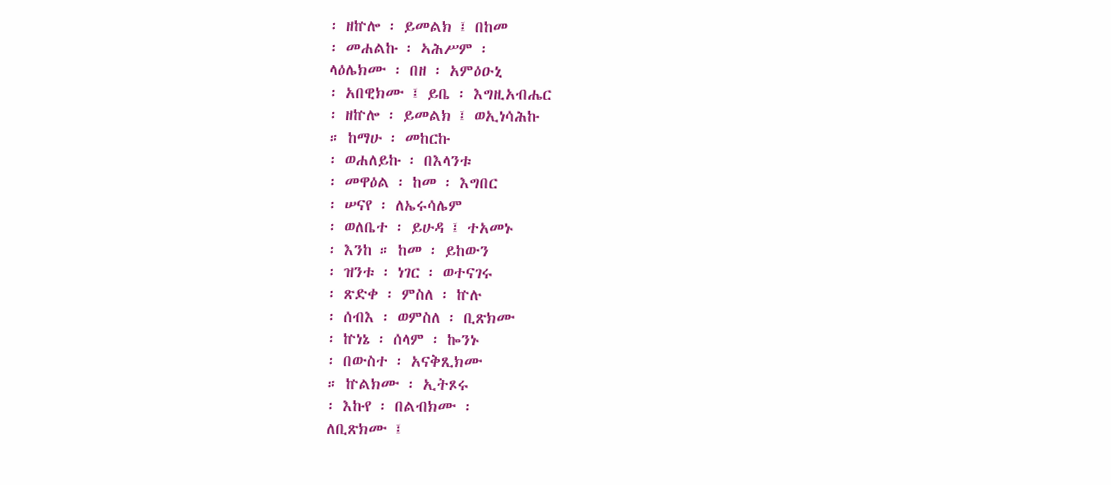፡ ዘኵሎ ፡ ይመልክ ፤ በከመ
፡ መሐልኩ ፡ ኣሕሥም ፡
ላዕሌክሙ ፡ በዘ ፡ አምዕዑኒ
፡ አበዊክሙ ፤ ይቤ ፡ እግዚአብሔር
፡ ዘኵሎ ፡ ይመልክ ፤ ወኢነሳሕኩ
። ከማሁ ፡ መከርኩ
፡ ወሐለይኩ ፡ በእላንቱ
፡ መዋዕል ፡ ከመ ፡ እግበር
፡ ሠናየ ፡ ለኤሩሳሌም
፡ ወለቤተ ፡ ይሁዳ ፤ ተአመኑ
፡ እንከ ። ከመ ፡ ይከውን
፡ ዝንቱ ፡ ነገር ፡ ወተናገሩ
፡ ጽድቀ ፡ ምስለ ፡ ኵሉ
፡ ሰብእ ፡ ወምስለ ፡ ቢጽክሙ
፡ ኵነኔ ፡ ሰላም ፡ ኰንኑ
፡ በውስተ ፡ አናቅጺክሙ
። ኵልክሙ ፡ ኢትጾሩ
፡ እኩየ ፡ በልብክሙ ፡
ለቢጽክሙ ፤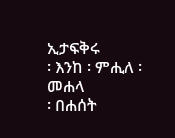ኢታፍቅሩ
፡ እንከ ፡ ምሒለ ፡ መሐላ
፡ በሐሰት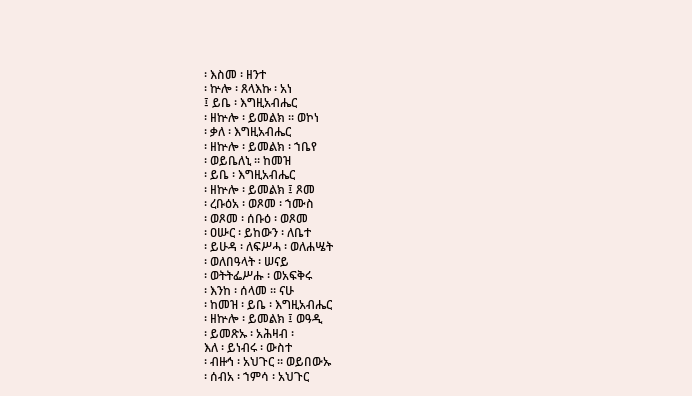፡ እስመ ፡ ዘንተ
፡ ኵሎ ፡ ጸላእኩ ፡ አነ
፤ ይቤ ፡ እግዚአብሔር
፡ ዘኵሎ ፡ ይመልክ ። ወኮነ
፡ ቃለ ፡ እግዚአብሔር
፡ ዘኵሎ ፡ ይመልክ ፡ ኀቤየ
፡ ወይቤለኒ ። ከመዝ
፡ ይቤ ፡ እግዚአብሔር
፡ ዘኵሎ ፡ ይመልክ ፤ ጾመ
፡ ረቡዕአ ፡ ወጾመ ፡ ኀሙስ
፡ ወጾመ ፡ ሰቡዕ ፡ ወጾመ
፡ ዐሡር ፡ ይከውን ፡ ለቤተ
፡ ይሁዳ ፡ ለፍሥሓ ፡ ወለሐሤት
፡ ወለበዓላት ፡ ሠናይ
፡ ወትትፌሥሑ ፡ ወአፍቅሩ
፡ እንከ ፡ ሰላመ ። ናሁ
፡ ከመዝ ፡ ይቤ ፡ እግዚአብሔር
፡ ዘኵሎ ፡ ይመልክ ፤ ወዓዲ
፡ ይመጽኡ ፡ አሕዛብ ፡
እለ ፡ ይነብሩ ፡ ውስተ
፡ ብዙኅ ፡ አህጉር ። ወይበውኡ
፡ ሰብአ ፡ ኀምሳ ፡ አህጉር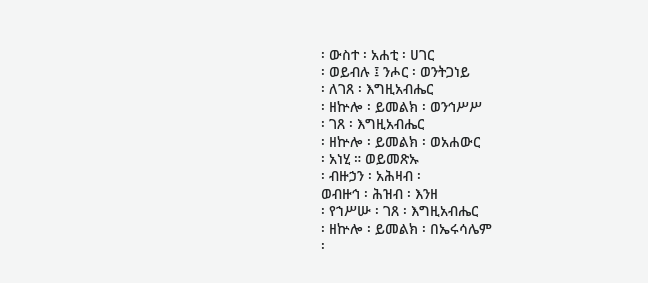፡ ውስተ ፡ አሐቲ ፡ ሀገር
፡ ወይብሉ ፤ ንሖር ፡ ወንትጋነይ
፡ ለገጸ ፡ እግዚአብሔር
፡ ዘኵሎ ፡ ይመልክ ፡ ወንኅሥሥ
፡ ገጸ ፡ እግዚአብሔር
፡ ዘኵሎ ፡ ይመልክ ፡ ወአሐውር
፡ አነሂ ። ወይመጽኡ
፡ ብዙኃን ፡ አሕዛብ ፡
ወብዙኅ ፡ ሕዝብ ፡ እንዘ
፡ የኀሥሡ ፡ ገጸ ፡ እግዚአብሔር
፡ ዘኵሎ ፡ ይመልክ ፡ በኤሩሳሌም
፡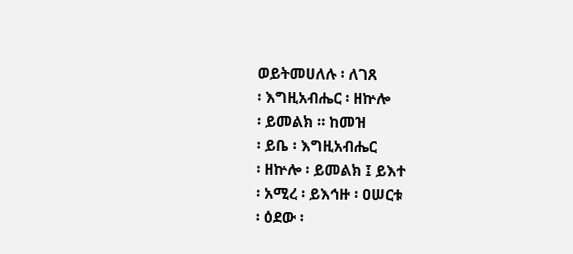ወይትመሀለሉ ፡ ለገጸ
፡ እግዚአብሔር ፡ ዘኵሎ
፡ ይመልክ ። ከመዝ
፡ ይቤ ፡ እግዚአብሔር
፡ ዘኵሎ ፡ ይመልክ ፤ ይእተ
፡ አሚረ ፡ ይእኅዙ ፡ ዐሠርቱ
፡ ዕደው ፡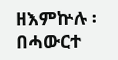ዘእምኵሉ ፡
በሓውርተ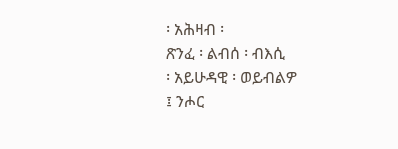፡ አሕዛብ ፡
ጽንፈ ፡ ልብሰ ፡ ብእሲ
፡ አይሁዳዊ ፡ ወይብልዎ
፤ ንሖር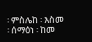፡ ምስሌከ ፡ እስመ
፡ ሰማዕነ ፡ ከመ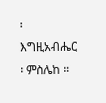፡ እግዚአብሔር
፡ ምስሌከ ።